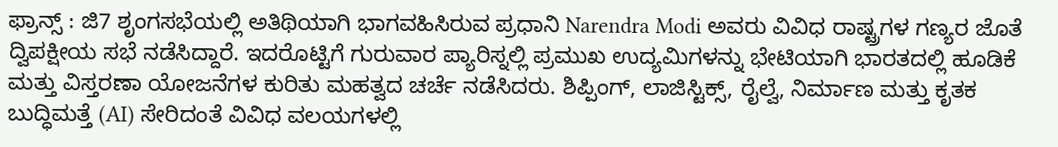ಫ್ರಾನ್ಸ್ : ಜಿ7 ಶೃಂಗಸಭೆಯಲ್ಲಿ ಅತಿಥಿಯಾಗಿ ಭಾಗವಹಿಸಿರುವ ಪ್ರಧಾನಿ Narendra Modi ಅವರು ವಿವಿಧ ರಾಷ್ಟ್ರಗಳ ಗಣ್ಯರ ಜೊತೆ ದ್ವಿಪಕ್ಷೀಯ ಸಭೆ ನಡೆಸಿದ್ದಾರೆ. ಇದರೊಟ್ಟಿಗೆ ಗುರುವಾರ ಪ್ಯಾರಿಸ್ನಲ್ಲಿ ಪ್ರಮುಖ ಉದ್ಯಮಿಗಳನ್ನು ಭೇಟಿಯಾಗಿ ಭಾರತದಲ್ಲಿ ಹೂಡಿಕೆ ಮತ್ತು ವಿಸ್ತರಣಾ ಯೋಜನೆಗಳ ಕುರಿತು ಮಹತ್ವದ ಚರ್ಚೆ ನಡೆಸಿದರು. ಶಿಪ್ಪಿಂಗ್, ಲಾಜಿಸ್ಟಿಕ್ಸ್, ರೈಲ್ವೆ, ನಿರ್ಮಾಣ ಮತ್ತು ಕೃತಕ ಬುದ್ಧಿಮತ್ತೆ (AI) ಸೇರಿದಂತೆ ವಿವಿಧ ವಲಯಗಳಲ್ಲಿ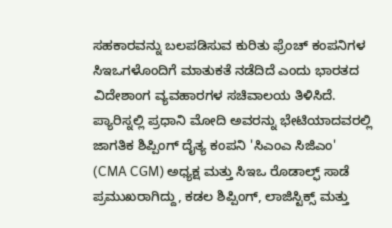ಸಹಕಾರವನ್ನು ಬಲಪಡಿಸುವ ಕುರಿತು ಫ್ರೆಂಚ್ ಕಂಪನಿಗಳ ಸಿಇಒಗಳೊಂದಿಗೆ ಮಾತುಕತೆ ನಡೆದಿದೆ ಎಂದು ಭಾರತದ ವಿದೇಶಾಂಗ ವ್ಯವಹಾರಗಳ ಸಚಿವಾಲಯ ತಿಳಿಸಿದೆ.
ಪ್ಯಾರಿಸ್ನಲ್ಲಿ ಪ್ರಧಾನಿ ಮೋದಿ ಅವರನ್ನು ಭೇಟಿಯಾದವರಲ್ಲಿ ಜಾಗತಿಕ ಶಿಪ್ಪಿಂಗ್ ದೈತ್ಯ ಕಂಪನಿ 'ಸಿಎಂಎ ಸಿಜಿಎಂ' (CMA CGM) ಅಧ್ಯಕ್ಷ ಮತ್ತು ಸಿಇಒ ರೊಡಾಲ್ಫ್ ಸಾಡೆ ಪ್ರಮುಖರಾಗಿದ್ದು, ಕಡಲ ಶಿಪ್ಪಿಂಗ್, ಲಾಜಿಸ್ಟಿಕ್ಸ್ ಮತ್ತು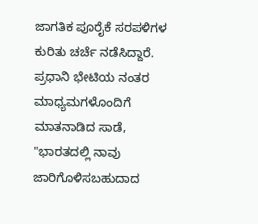ಜಾಗತಿಕ ಪೂರೈಕೆ ಸರಪಳಿಗಳ ಕುರಿತು ಚರ್ಚೆ ನಡೆಸಿದ್ದಾರೆ. ಪ್ರಧಾನಿ ಭೇಟಿಯ ನಂತರ ಮಾಧ್ಯಮಗಳೊಂದಿಗೆ ಮಾತನಾಡಿದ ಸಾಡೆ, "ಭಾರತದಲ್ಲಿ ನಾವು ಜಾರಿಗೊಳಿಸಬಹುದಾದ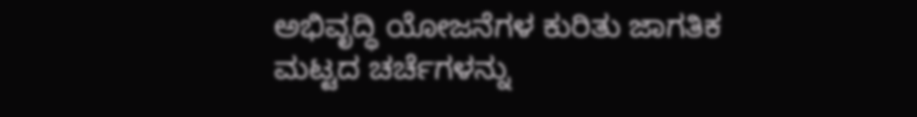ಅಭಿವೃದ್ಧಿ ಯೋಜನೆಗಳ ಕುರಿತು ಜಾಗತಿಕ ಮಟ್ಟದ ಚರ್ಚೆಗಳನ್ನು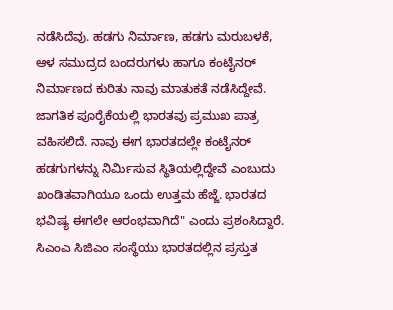ನಡೆಸಿದೆವು. ಹಡಗು ನಿರ್ಮಾಣ, ಹಡಗು ಮರುಬಳಕೆ, ಆಳ ಸಮುದ್ರದ ಬಂದರುಗಳು ಹಾಗೂ ಕಂಟೈನರ್ ನಿರ್ಮಾಣದ ಕುರಿತು ನಾವು ಮಾತುಕತೆ ನಡೆಸಿದ್ದೇವೆ. ಜಾಗತಿಕ ಪೂರೈಕೆಯಲ್ಲಿ ಭಾರತವು ಪ್ರಮುಖ ಪಾತ್ರ ವಹಿಸಲಿದೆ. ನಾವು ಈಗ ಭಾರತದಲ್ಲೇ ಕಂಟೈನರ್ ಹಡಗುಗಳನ್ನು ನಿರ್ಮಿಸುವ ಸ್ಥಿತಿಯಲ್ಲಿದ್ದೇವೆ ಎಂಬುದು ಖಂಡಿತವಾಗಿಯೂ ಒಂದು ಉತ್ತಮ ಹೆಜ್ಜೆ. ಭಾರತದ ಭವಿಷ್ಯ ಈಗಲೇ ಆರಂಭವಾಗಿದೆ" ಎಂದು ಪ್ರಶಂಸಿದ್ದಾರೆ. ಸಿಎಂಎ ಸಿಜಿಎಂ ಸಂಸ್ಥೆಯು ಭಾರತದಲ್ಲಿನ ಪ್ರಸ್ತುತ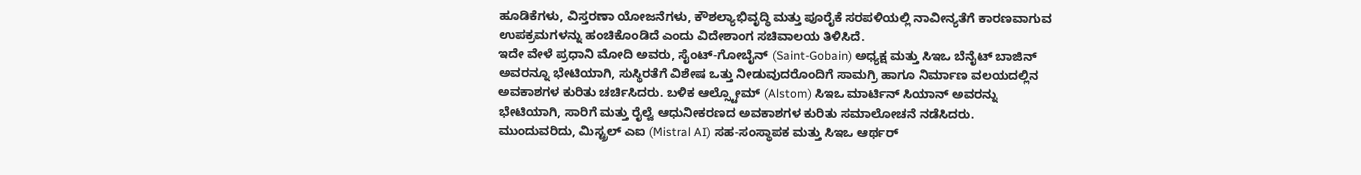ಹೂಡಿಕೆಗಳು, ವಿಸ್ತರಣಾ ಯೋಜನೆಗಳು, ಕೌಶಲ್ಯಾಭಿವೃದ್ಧಿ ಮತ್ತು ಪೂರೈಕೆ ಸರಪಳಿಯಲ್ಲಿ ನಾವೀನ್ಯತೆಗೆ ಕಾರಣವಾಗುವ ಉಪಕ್ರಮಗಳನ್ನು ಹಂಚಿಕೊಂಡಿದೆ ಎಂದು ವಿದೇಶಾಂಗ ಸಚಿವಾಲಯ ತಿಳಿಸಿದೆ.
ಇದೇ ವೇಳೆ ಪ್ರಧಾನಿ ಮೋದಿ ಅವರು, ಸೈಂಟ್-ಗೋಬೈನ್ (Saint-Gobain) ಅಧ್ಯಕ್ಷ ಮತ್ತು ಸಿಇಒ ಬೆನೈಟ್ ಬಾಜಿನ್ ಅವರನ್ನೂ ಭೇಟಿಯಾಗಿ, ಸುಸ್ಥಿರತೆಗೆ ವಿಶೇಷ ಒತ್ತು ನೀಡುವುದರೊಂದಿಗೆ ಸಾಮಗ್ರಿ ಹಾಗೂ ನಿರ್ಮಾಣ ವಲಯದಲ್ಲಿನ ಅವಕಾಶಗಳ ಕುರಿತು ಚರ್ಚಿಸಿದರು. ಬಳಿಕ ಆಲ್ಸ್ಟೋಮ್ (Alstom) ಸಿಇಒ ಮಾರ್ಟಿನ್ ಸಿಯಾನ್ ಅವರನ್ನು ಭೇಟಿಯಾಗಿ, ಸಾರಿಗೆ ಮತ್ತು ರೈಲ್ವೆ ಆಧುನೀಕರಣದ ಅವಕಾಶಗಳ ಕುರಿತು ಸಮಾಲೋಚನೆ ನಡೆಸಿದರು. ಮುಂದುವರಿದು, ಮಿಸ್ಟ್ರಲ್ ಎಐ (Mistral AI) ಸಹ-ಸಂಸ್ಥಾಪಕ ಮತ್ತು ಸಿಇಒ ಆರ್ಥರ್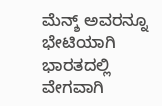ಮೆನ್ಶ್ ಅವರನ್ನೂ ಭೇಟಿಯಾಗಿ ಭಾರತದಲ್ಲಿ ವೇಗವಾಗಿ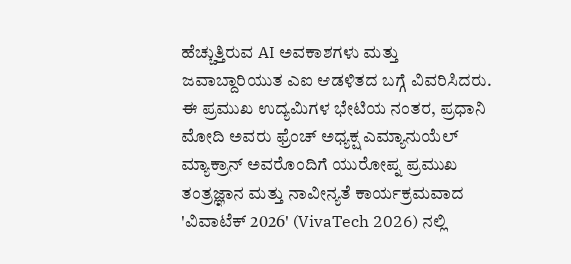ಹೆಚ್ಚುತ್ತಿರುವ AI ಅವಕಾಶಗಳು ಮತ್ತು ಜವಾಬ್ದಾರಿಯುತ ಎಐ ಆಡಳಿತದ ಬಗ್ಗೆ ವಿವರಿಸಿದರು.
ಈ ಪ್ರಮುಖ ಉದ್ಯಮಿಗಳ ಭೇಟಿಯ ನಂತರ, ಪ್ರಧಾನಿ ಮೋದಿ ಅವರು ಫ್ರೆಂಚ್ ಅಧ್ಯಕ್ಷ ಎಮ್ಯಾನುಯೆಲ್ ಮ್ಯಾಕ್ರಾನ್ ಅವರೊಂದಿಗೆ ಯುರೋಪ್ನ ಪ್ರಮುಖ ತಂತ್ರಜ್ಞಾನ ಮತ್ತು ನಾವೀನ್ಯತೆ ಕಾರ್ಯಕ್ರಮವಾದ 'ವಿವಾಟೆಕ್ 2026' (VivaTech 2026) ನಲ್ಲಿ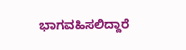ಭಾಗವಹಿಸಲಿದ್ದಾರೆ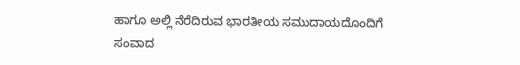ಹಾಗೂ ಅಲ್ಲಿ ನೆರೆದಿರುವ ಭಾರತೀಯ ಸಮುದಾಯದೊಂದಿಗೆ ಸಂವಾದ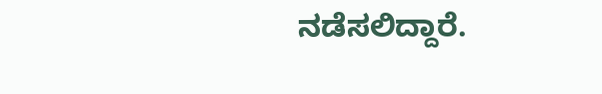ನಡೆಸಲಿದ್ದಾರೆ.